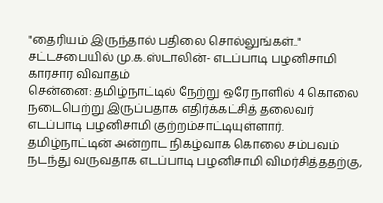"தைரியம் இருந்தால் பதிலை சொல்லுங்கள்.." சட்டசபையில் மு.க.ஸ்டாலின்- எடப்பாடி பழனிசாமி காரசார விவாதம்
சென்னை: தமிழ்நாட்டில் நேற்று ஒரே நாளில் 4 கொலை நடைபெற்று இருப்பதாக எதிர்க்கட்சித் தலைவர் எடப்பாடி பழனிசாமி குற்றம்சாட்டியுள்ளார். தமிழ்நாட்டின் அன்றாட நிகழ்வாக கொலை சம்பவம் நடந்து வருவதாக எடப்பாடி பழனிசாமி விமர்சித்ததற்கு,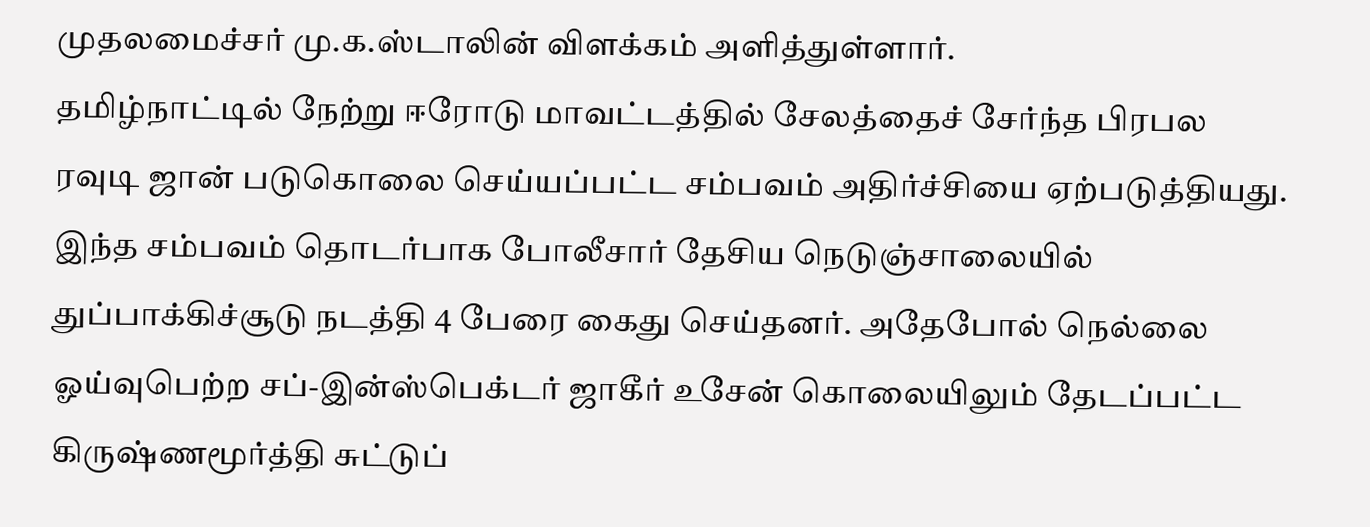முதலமைச்சர் மு.க.ஸ்டாலின் விளக்கம் அளித்துள்ளார்.
தமிழ்நாட்டில் நேற்று ஈரோடு மாவட்டத்தில் சேலத்தைச் சேர்ந்த பிரபல ரவுடி ஜான் படுகொலை செய்யப்பட்ட சம்பவம் அதிர்ச்சியை ஏற்படுத்தியது. இந்த சம்பவம் தொடர்பாக போலீசார் தேசிய நெடுஞ்சாலையில் துப்பாக்கிச்சூடு நடத்தி 4 பேரை கைது செய்தனர். அதேபோல் நெல்லை ஓய்வுபெற்ற சப்-இன்ஸ்பெக்டர் ஜாகீர் உசேன் கொலையிலும் தேடப்பட்ட கிருஷ்ணமூர்த்தி சுட்டுப்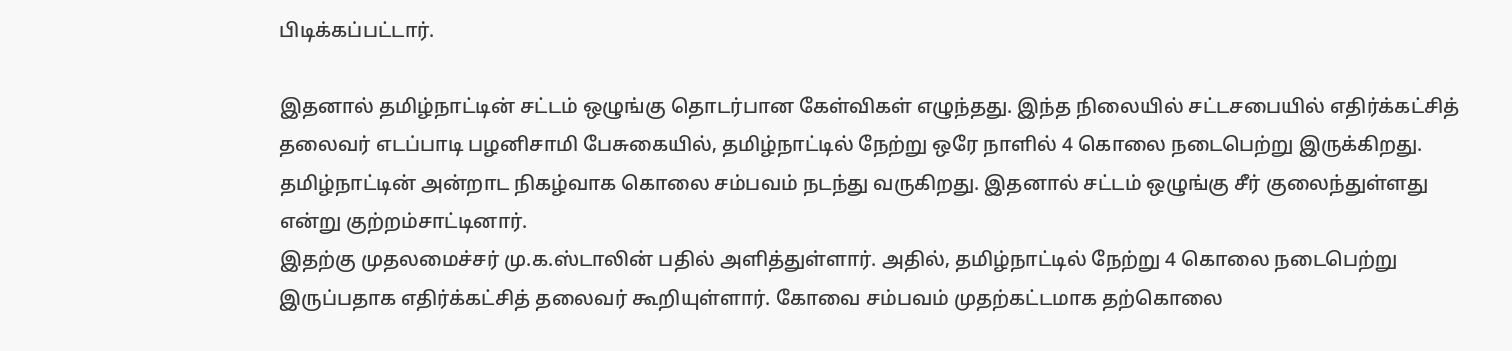பிடிக்கப்பட்டார்.

இதனால் தமிழ்நாட்டின் சட்டம் ஒழுங்கு தொடர்பான கேள்விகள் எழுந்தது. இந்த நிலையில் சட்டசபையில் எதிர்க்கட்சித் தலைவர் எடப்பாடி பழனிசாமி பேசுகையில், தமிழ்நாட்டில் நேற்று ஒரே நாளில் 4 கொலை நடைபெற்று இருக்கிறது. தமிழ்நாட்டின் அன்றாட நிகழ்வாக கொலை சம்பவம் நடந்து வருகிறது. இதனால் சட்டம் ஒழுங்கு சீர் குலைந்துள்ளது என்று குற்றம்சாட்டினார்.
இதற்கு முதலமைச்சர் மு.க.ஸ்டாலின் பதில் அளித்துள்ளார். அதில், தமிழ்நாட்டில் நேற்று 4 கொலை நடைபெற்று இருப்பதாக எதிர்க்கட்சித் தலைவர் கூறியுள்ளார். கோவை சம்பவம் முதற்கட்டமாக தற்கொலை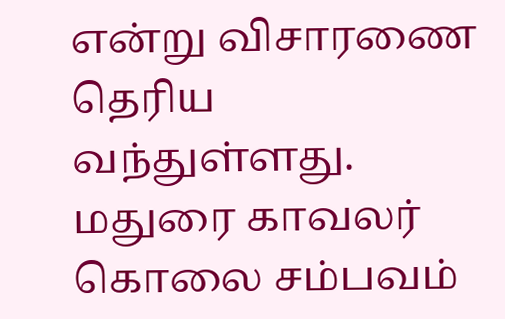என்று விசாரணை தெரிய வந்துள்ளது. மதுரை காவலர் கொலை சம்பவம்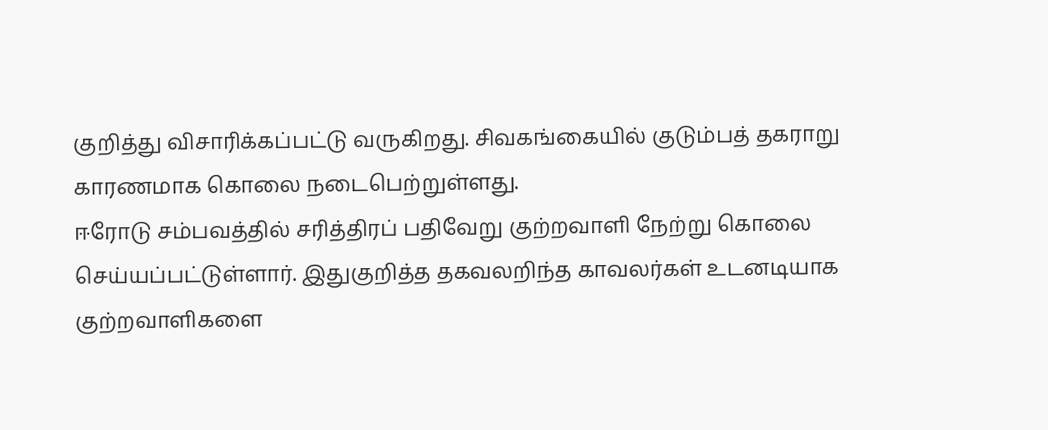குறித்து விசாரிக்கப்பட்டு வருகிறது. சிவகங்கையில் குடும்பத் தகராறு காரணமாக கொலை நடைபெற்றுள்ளது.
ஈரோடு சம்பவத்தில் சரித்திரப் பதிவேறு குற்றவாளி நேற்று கொலை செய்யப்பட்டுள்ளார். இதுகுறித்த தகவலறிந்த காவலர்கள் உடனடியாக குற்றவாளிகளை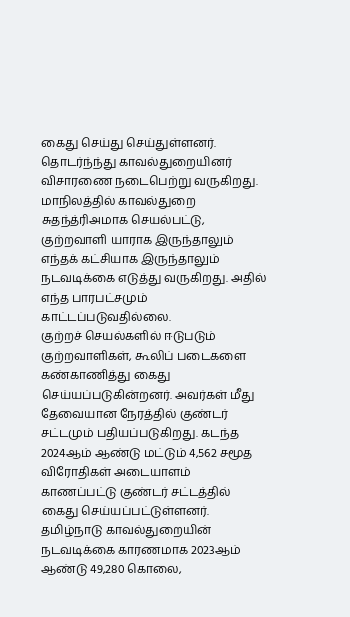கைது செய்து செய்துள்ளனர். தொடர்ந்ந்து காவல்துறையினர் விசாரணை நடைபெற்று வருகிறது. மாநிலத்தில் காவல்துறை சுதந்த்ரிஅமாக செயல்பட்டு, குற்றவாளி யாராக இருந்தாலும் எந்தக் கட்சியாக இருந்தாலும் நடவடிக்கை எடுத்து வருகிறது. அதில் எந்த பாரபட்சமும் காட்டப்படுவதில்லை.
குற்றச் செயல்களில் ஈடுபடும் குற்றவாளிகள், கூலிப் படைகளை கண்காணித்து கைது செய்யப்படுகின்றனர். அவர்கள் மீது தேவையான நேரத்தில் குண்டர் சட்டமும் பதியப்படுகிறது. கடந்த 2024ஆம் ஆண்டு மட்டும் 4,562 சமூத விரோதிகள் அடையாளம் காணப்பட்டு குண்டர் சட்டத்தில் கைது செய்யப்பட்டுள்ளனர். தமிழ்நாடு காவல்துறையின் நடவடிக்கை காரணமாக 2023ஆம் ஆண்டு 49,280 கொலை,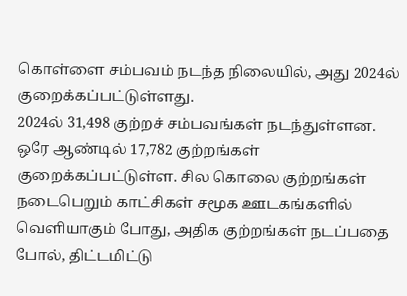கொள்ளை சம்பவம் நடந்த நிலையில், அது 2024ல் குறைக்கப்பட்டுள்ளது.
2024ல் 31,498 குற்றச் சம்பவங்கள் நடந்துள்ளன. ஒரே ஆண்டில் 17,782 குற்றங்கள் குறைக்கப்பட்டுள்ள. சில கொலை குற்றங்கள் நடைபெறும் காட்சிகள் சமூக ஊடகங்களில் வெளியாகும் போது, அதிக குற்றங்கள் நடப்பதை போல், திட்டமிட்டு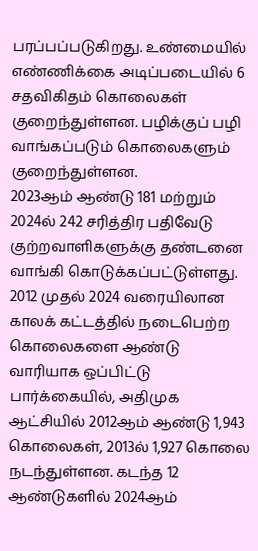பரப்பப்படுகிறது. உண்மையில் எண்ணிக்கை அடிப்படையில் 6 சதவிகிதம் கொலைகள் குறைந்துள்ளன. பழிக்குப் பழி வாங்கப்படும் கொலைகளும் குறைந்துள்ளன.
2023ஆம் ஆண்டு 181 மற்றும் 2024ல் 242 சரித்திர பதிவேடு குற்றவாளிகளுக்கு தண்டனை வாங்கி கொடுக்கப்பட்டுள்ளது. 2012 முதல் 2024 வரையிலான காலக் கட்டத்தில் நடைபெற்ற கொலைகளை ஆண்டு வாரியாக ஒப்பிட்டு பார்க்கையில், அதிமுக ஆட்சியில் 2012ஆம் ஆண்டு 1,943 கொலைகள், 2013ல் 1,927 கொலை நடந்துள்ளன. கடந்த 12 ஆண்டுகளில் 2024ஆம்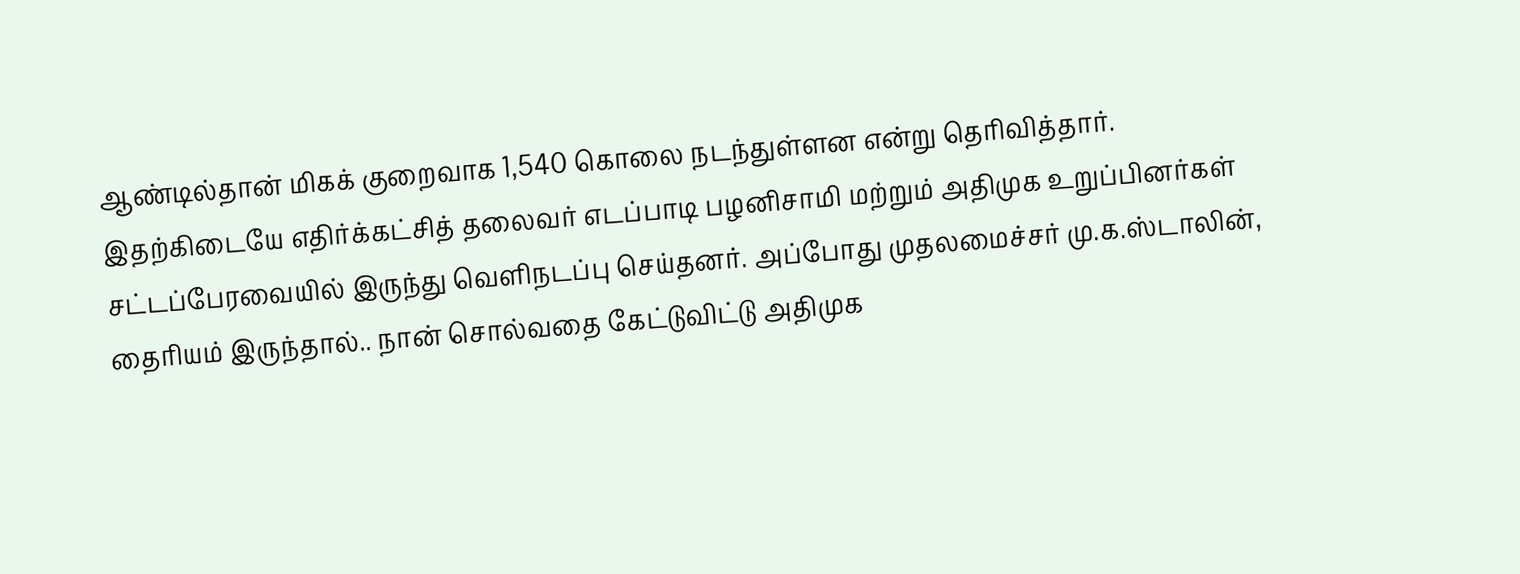ஆண்டில்தான் மிகக் குறைவாக 1,540 கொலை நடந்துள்ளன என்று தெரிவித்தார்.
இதற்கிடையே எதிர்க்கட்சித் தலைவர் எடப்பாடி பழனிசாமி மற்றும் அதிமுக உறுப்பினர்கள் சட்டப்பேரவையில் இருந்து வெளிநடப்பு செய்தனர். அப்போது முதலமைச்சர் மு.க.ஸ்டாலின், தைரியம் இருந்தால்.. நான் சொல்வதை கேட்டுவிட்டு அதிமுக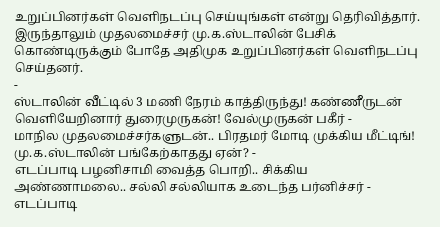உறுப்பினர்கள் வெளிநடப்பு செய்யுங்கள் என்று தெரிவித்தார். இருந்தாலும் முதலமைச்சர் மு.க.ஸ்டாலின் பேசிக் கொண்டிருக்கும் போதே அதிமுக உறுப்பினர்கள் வெளிநடப்பு செய்தனர்.
-
ஸ்டாலின் வீட்டில் 3 மணி நேரம் காத்திருந்து! கண்ணீருடன் வெளியேறினார் துரைமுருகன்! வேல்முருகன் பகீர் -
மாநில முதலமைச்சர்களுடன்.. பிரதமர் மோடி முக்கிய மீட்டிங்! மு.க.ஸ்டாலின் பங்கேற்காதது ஏன்? -
எடப்பாடி பழனிசாமி வைத்த பொறி.. சிக்கிய அண்ணாமலை.. சல்லி சல்லியாக உடைந்த பர்னிச்சர் -
எடப்பாடி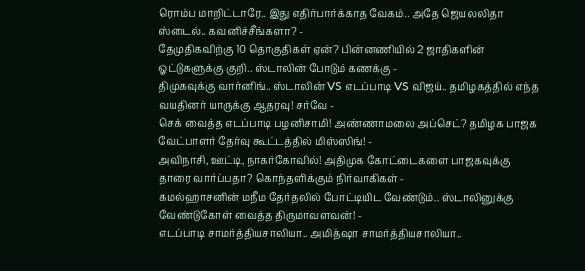ரொம்ப மாறிட்டாரே.. இது எதிர்பார்க்காத வேகம்.. அதே ஜெயலலிதா ஸ்டைல்.. கவனிச்சீங்களா? -
தேமுதிகவிற்கு 10 தொகுதிகள் ஏன்? பின்னணியில் 2 ஜாதிகளின் ஓட்டுகளுக்கு குறி.. ஸ்டாலின் போடும் கணக்கு -
திமுகவுக்கு வார்னிங்.. ஸ்டாலின் VS எடப்பாடி VS விஜய்.. தமிழகத்தில் எந்த வயதினர் யாருக்கு ஆதரவு! சர்வே -
செக் வைத்த எடப்பாடி பழனிசாமி! அண்ணாமலை அப்செட்? தமிழக பாஜக வேட்பாளர் தேர்வு கூட்டத்தில் மிஸ்ஸிங்! -
அவிநாசி, ஊட்டி, நாகர்கோவில்! அதிமுக கோட்டைகளை பாஜகவுக்கு தாரை வார்ப்பதா? கொந்தளிக்கும் நிர்வாகிகள் -
கமல்ஹாசனின் மநீம தேர்தலில் போட்டியிட வேண்டும்.. ஸ்டாலினுக்கு வேண்டுகோள் வைத்த திருமாவளவன்! -
எடப்பாடி சாமர்த்தியசாலியா.. அமித்ஷா சாமர்த்தியசாலியா..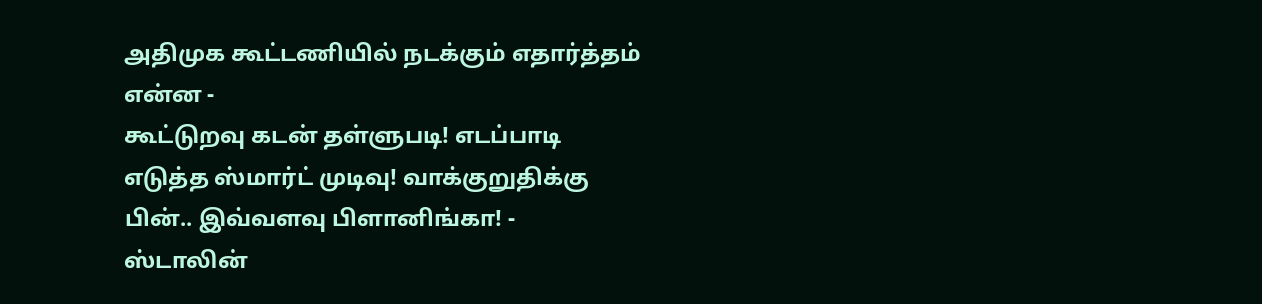அதிமுக கூட்டணியில் நடக்கும் எதார்த்தம் என்ன -
கூட்டுறவு கடன் தள்ளுபடி! எடப்பாடி எடுத்த ஸ்மார்ட் முடிவு! வாக்குறுதிக்கு பின்.. இவ்வளவு பிளானிங்கா! -
ஸ்டாலின்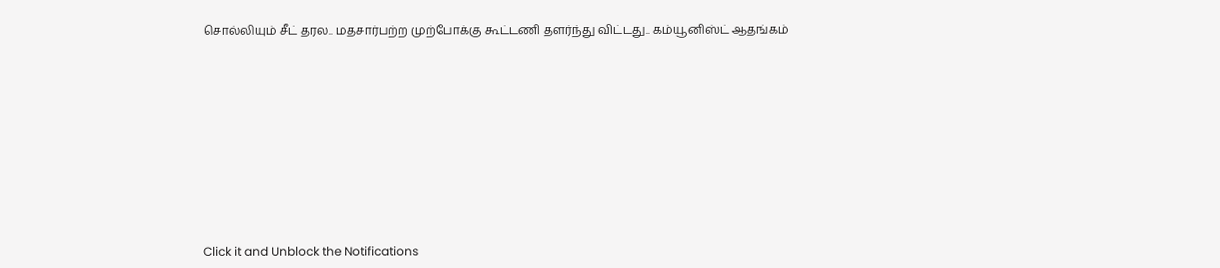சொல்லியும் சீட் தரல.. மதசார்பற்ற முற்போக்கு கூட்டணி தளர்ந்து விட்டது.. கம்யூனிஸ்ட் ஆதங்கம்












Click it and Unblock the Notifications